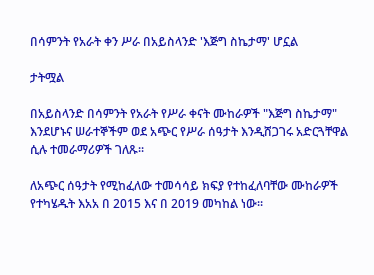በሳምንት የአራት ቀን ሥራ በአይስላንድ 'እጅግ ስኬታማ' ሆኗል

ታትሟል

በአይስላንድ በሳምንት የአራት የሥራ ቀናት ሙከራዎች "እጅግ ስኬታማ" እንደሆኑና ሠራተኞችም ወደ አጭር የሥራ ሰዓታት እንዲሸጋገሩ አድርጓቸዋል ሲሉ ተመራማሪዎች ገለጹ፡፡

ለአጭር ሰዓታት የሚከፈለው ተመሳሳይ ክፍያ የተከፈለባቸው ሙከራዎች የተካሄዱት እአአ በ 2015 እና በ 2019 መካከል ነው፡፡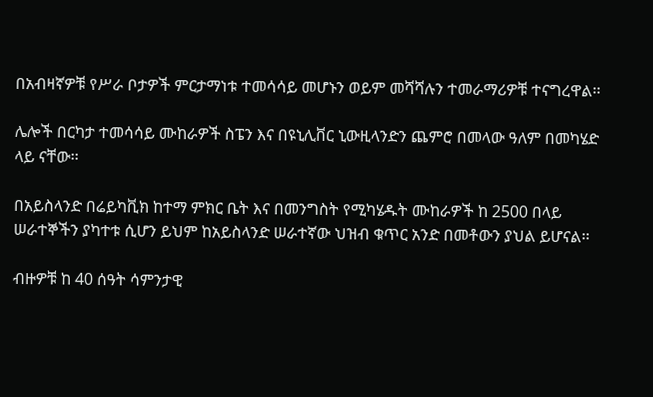በአብዛኛዎቹ የሥራ ቦታዎች ምርታማነቱ ተመሳሳይ መሆኑን ወይም መሻሻሉን ተመራማሪዎቹ ተናግረዋል፡፡

ሌሎች በርካታ ተመሳሳይ ሙከራዎች ስፔን እና በዩኒሊቨር ኒውዚላንድን ጨምሮ በመላው ዓለም በመካሄድ ላይ ናቸው፡፡

በአይስላንድ በሬይካቪክ ከተማ ምክር ቤት እና በመንግስት የሚካሄዱት ሙከራዎች ከ 2500 በላይ ሠራተኞችን ያካተቱ ሲሆን ይህም ከአይስላንድ ሠራተኛው ህዝብ ቁጥር አንድ በመቶውን ያህል ይሆናል፡፡

ብዙዎቹ ከ 40 ሰዓት ሳምንታዊ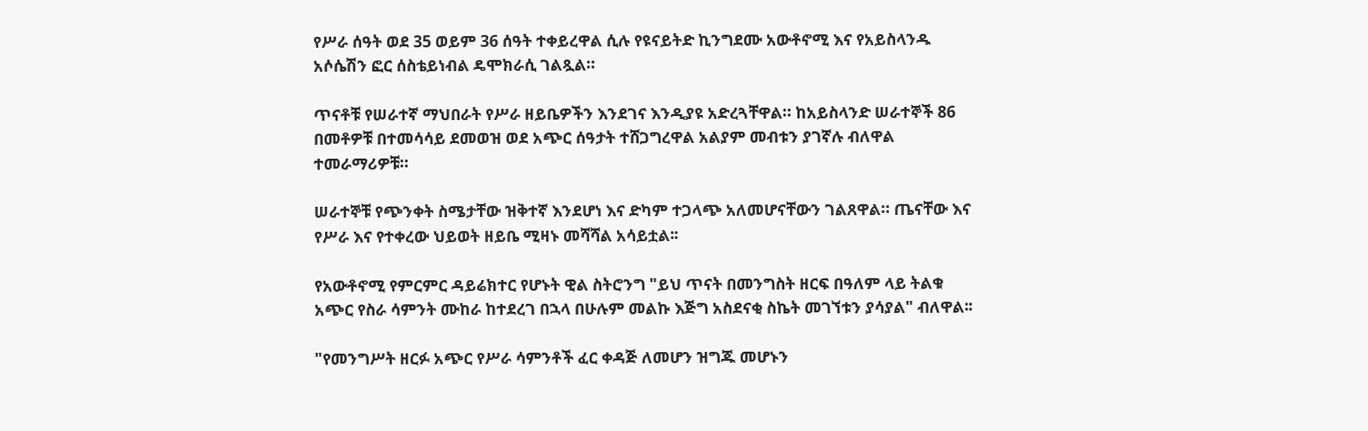የሥራ ሰዓት ወደ 35 ወይም 36 ሰዓት ተቀይረዋል ሲሉ የዩናይትድ ኪንግደሙ አውቶኖሚ እና የአይስላንዱ አሶሴሽን ፎር ሰስቴይነብል ዴሞክራሲ ገልጿል።

ጥናቶቹ የሠራተኛ ማህበራት የሥራ ዘይቤዎችን እንደገና እንዲያዩ አድረጓቸዋል። ከአይስላንድ ሠራተኞች 86 በመቶዎቹ በተመሳሳይ ደመወዝ ወደ አጭር ሰዓታት ተሸጋግረዋል አልያም መብቱን ያገኛሉ ብለዋል ተመራማሪዎቹ።

ሠራተኞቹ የጭንቀት ስሜታቸው ዝቅተኛ እንደሆነ እና ድካም ተጋላጭ አለመሆናቸውን ገልጸዋል። ጤናቸው እና የሥራ እና የተቀረው ህይወት ዘይቤ ሚዛኑ መሻሻል አሳይቷል፡፡

የአውቶኖሚ የምርምር ዳይሬክተር የሆኑት ዊል ስትሮንግ "ይህ ጥናት በመንግስት ዘርፍ በዓለም ላይ ትልቁ አጭር የስራ ሳምንት ሙከራ ከተደረገ በኋላ በሁሉም መልኩ እጅግ አስደናቂ ስኬት መገኘቱን ያሳያል" ብለዋል፡፡

"የመንግሥት ዘርፉ አጭር የሥራ ሳምንቶች ፈር ቀዳጅ ለመሆን ዝግጁ መሆኑን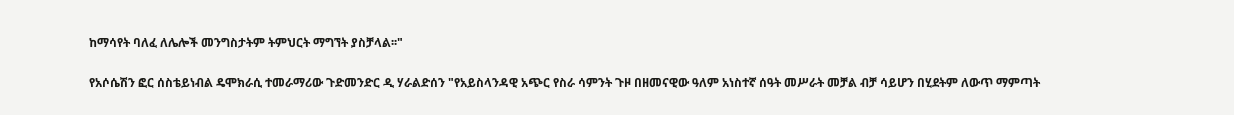ከማሳየት ባለፈ ለሌሎች መንግስታትም ትምህርት ማግኘት ያስቻላል፡፡"

የአሶሴሽን ፎር ሰስቴይነብል ዴሞክራሲ ተመራማሪው ጉድመንድር ዲ ሃራልድሰን "የአይስላንዳዊ አጭር የስራ ሳምንት ጉዞ በዘመናዊው ዓለም አነስተኛ ሰዓት መሥራት መቻል ብቻ ሳይሆን በሂደትም ለውጥ ማምጣት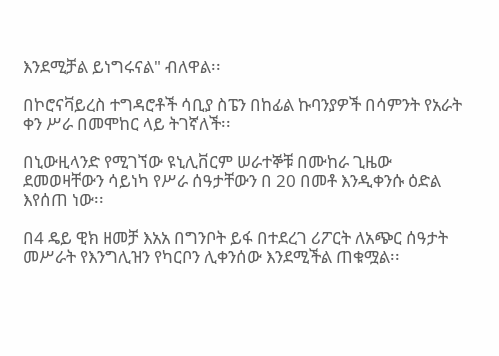እንደሚቻል ይነግሩናል" ብለዋል፡፡

በኮሮናቫይረስ ተግዳሮቶች ሳቢያ ስፔን በከፊል ኩባንያዎች በሳምንት የአራት ቀን ሥራ በመሞከር ላይ ትገኛለች፡፡

በኒውዚላንድ የሚገኘው ዩኒሊቨርም ሠራተኞቹ በሙከራ ጊዜው ደመወዛቸውን ሳይነካ የሥራ ሰዓታቸውን በ 20 በመቶ እንዲቀንሱ ዕድል እየሰጠ ነው፡፡

በ4 ዴይ ዊክ ዘመቻ እአአ በግንቦት ይፋ በተደረገ ሪፖርት ለአጭር ሰዓታት መሥራት የእንግሊዝን የካርቦን ሊቀንሰው እንደሚችል ጠቁሟል፡፡